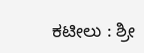ಕಟೀಲು : ಶ್ರೀ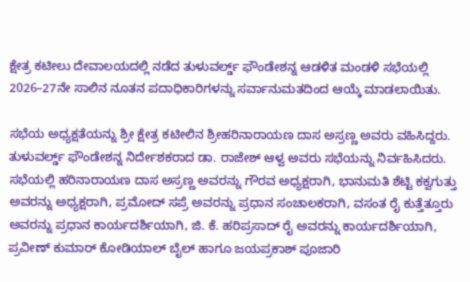ಕ್ಷೇತ್ರ ಕಟೀಲು ದೇವಾಲಯದಲ್ಲಿ ನಡೆದ ತುಳುವರ್ಲ್ಡ್ ಫೌಂಡೇಶನ್ನ ಆಡಳಿತ ಮಂಡಳಿ ಸಭೆಯಲ್ಲಿ 2026–27ನೇ ಸಾಲಿನ ನೂತನ ಪದಾಧಿಕಾರಿಗಳನ್ನು ಸರ್ವಾನುಮತದಿಂದ ಆಯ್ಕೆ ಮಾಡಲಾಯಿತು.

ಸಭೆಯ ಅಧ್ಯಕ್ಷತೆಯನ್ನು ಶ್ರೀ ಕ್ಷೇತ್ರ ಕಟೀಲಿನ ಶ್ರೀಹರಿನಾರಾಯಣ ದಾಸ ಅಸ್ರಣ್ಣ ಅವರು ವಹಿಸಿದ್ದರು. ತುಳುವರ್ಲ್ಡ್ ಫೌಂಡೇಶನ್ನ ನಿರ್ದೇಶಕರಾದ ಡಾ. ರಾಜೇಶ್ ಆಳ್ವ ಅವರು ಸಭೆಯನ್ನು ನಿರ್ವಹಿಸಿದರು.
ಸಭೆಯಲ್ಲಿ ಹರಿನಾರಾಯಣ ದಾಸ ಅಸ್ರಣ್ಣ ಅವರನ್ನು ಗೌರವ ಅಧ್ಯಕ್ಷರಾಗಿ, ಭಾನುಮತಿ ಶೆಟ್ಟಿ ಕಕ್ವಗುತ್ತು ಅವರನ್ನು ಅಧ್ಯಕ್ಷರಾಗಿ, ಪ್ರಮೋದ್ ಸಪ್ರೆ ಅವರನ್ನು ಪ್ರಧಾನ ಸಂಚಾಲಕರಾಗಿ, ವಸಂತ ರೈ ಕುತ್ತೆತ್ತೂರು ಅವರನ್ನು ಪ್ರಧಾನ ಕಾರ್ಯದರ್ಶಿಯಾಗಿ, ಜಿ. ಕೆ. ಹರಿಪ್ರಸಾದ್ ರೈ ಅವರನ್ನು ಕಾರ್ಯದರ್ಶಿಯಾಗಿ, ಪ್ರವೀಣ್ ಕುಮಾರ್ ಕೋಡಿಯಾಲ್ ಬೈಲ್ ಹಾಗೂ ಜಯಪ್ರಕಾಶ್ ಪೂಜಾರಿ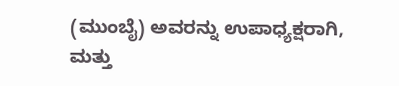(ಮುಂಬೈ) ಅವರನ್ನು ಉಪಾಧ್ಯಕ್ಷರಾಗಿ, ಮತ್ತು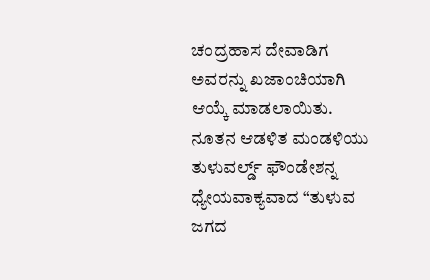ಚಂದ್ರಹಾಸ ದೇವಾಡಿಗ ಅವರನ್ನು ಖಜಾಂಚಿಯಾಗಿ ಆಯ್ಕೆ ಮಾಡಲಾಯಿತು.
ನೂತನ ಆಡಳಿತ ಮಂಡಳಿಯು ತುಳುವರ್ಲ್ಡ್ ಫೌಂಡೇಶನ್ನ ಧ್ಯೇಯವಾಕ್ಯವಾದ “ತುಳುವ ಜಗದ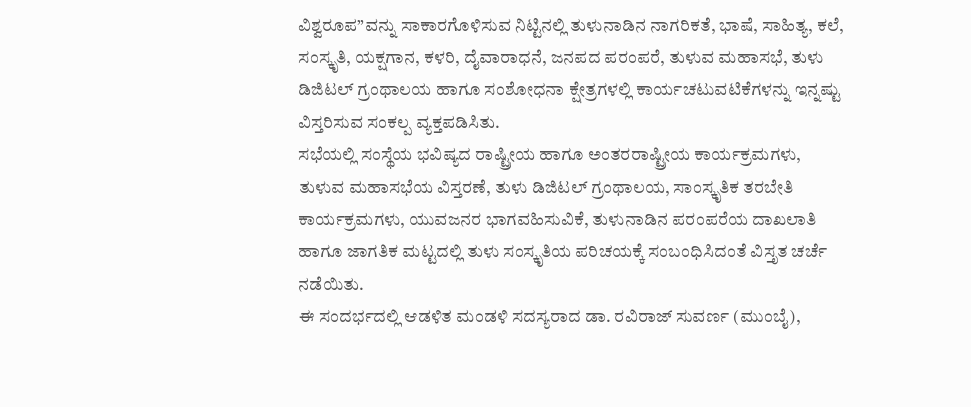ವಿಶ್ವರೂಪ”ವನ್ನು ಸಾಕಾರಗೊಳಿಸುವ ನಿಟ್ಟಿನಲ್ಲಿ ತುಳುನಾಡಿನ ನಾಗರಿಕತೆ, ಭಾಷೆ, ಸಾಹಿತ್ಯ, ಕಲೆ, ಸಂಸ್ಕೃತಿ, ಯಕ್ಷಗಾನ, ಕಳರಿ, ದೈವಾರಾಧನೆ, ಜನಪದ ಪರಂಪರೆ, ತುಳುವ ಮಹಾಸಭೆ, ತುಳು ಡಿಜಿಟಲ್ ಗ್ರಂಥಾಲಯ ಹಾಗೂ ಸಂಶೋಧನಾ ಕ್ಷೇತ್ರಗಳಲ್ಲಿ ಕಾರ್ಯಚಟುವಟಿಕೆಗಳನ್ನು ಇನ್ನಷ್ಟು ವಿಸ್ತರಿಸುವ ಸಂಕಲ್ಪ ವ್ಯಕ್ತಪಡಿಸಿತು.
ಸಭೆಯಲ್ಲಿ ಸಂಸ್ಥೆಯ ಭವಿಷ್ಯದ ರಾಷ್ಟ್ರೀಯ ಹಾಗೂ ಅಂತರರಾಷ್ಟ್ರೀಯ ಕಾರ್ಯಕ್ರಮಗಳು, ತುಳುವ ಮಹಾಸಭೆಯ ವಿಸ್ತರಣೆ, ತುಳು ಡಿಜಿಟಲ್ ಗ್ರಂಥಾಲಯ, ಸಾಂಸ್ಕೃತಿಕ ತರಬೇತಿ ಕಾರ್ಯಕ್ರಮಗಳು, ಯುವಜನರ ಭಾಗವಹಿಸುವಿಕೆ, ತುಳುನಾಡಿನ ಪರಂಪರೆಯ ದಾಖಲಾತಿ ಹಾಗೂ ಜಾಗತಿಕ ಮಟ್ಟದಲ್ಲಿ ತುಳು ಸಂಸ್ಕೃತಿಯ ಪರಿಚಯಕ್ಕೆ ಸಂಬಂಧಿಸಿದಂತೆ ವಿಸ್ತೃತ ಚರ್ಚೆ ನಡೆಯಿತು.
ಈ ಸಂದರ್ಭದಲ್ಲಿ ಆಡಳಿತ ಮಂಡಳಿ ಸದಸ್ಯರಾದ ಡಾ. ರವಿರಾಜ್ ಸುವರ್ಣ (ಮುಂಬೈ),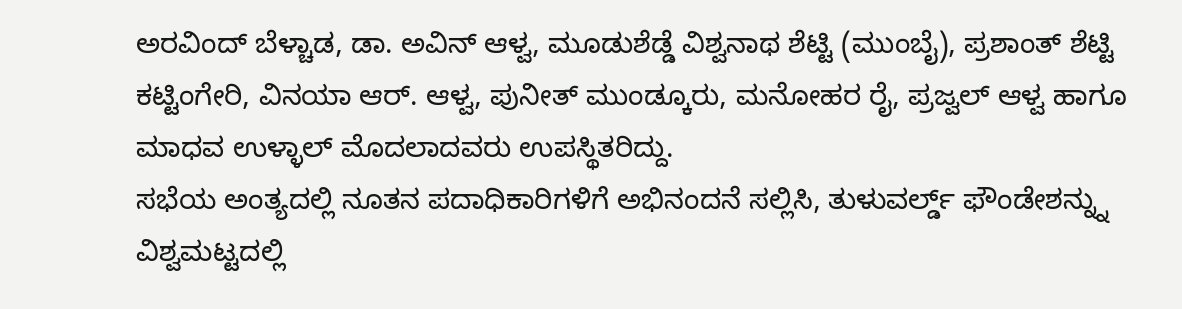ಅರವಿಂದ್ ಬೆಳ್ಚಾಡ, ಡಾ. ಅವಿನ್ ಆಳ್ವ, ಮೂಡುಶೆಡ್ಡೆ ವಿಶ್ವನಾಥ ಶೆಟ್ಟಿ (ಮುಂಬೈ), ಪ್ರಶಾಂತ್ ಶೆಟ್ಟಿ ಕಟ್ಟಿಂಗೇರಿ, ವಿನಯಾ ಆರ್. ಆಳ್ವ, ಪುನೀತ್ ಮುಂಡ್ಕೂರು, ಮನೋಹರ ರೈ, ಪ್ರಜ್ವಲ್ ಆಳ್ವ ಹಾಗೂ ಮಾಧವ ಉಳ್ಳಾಲ್ ಮೊದಲಾದವರು ಉಪಸ್ಥಿತರಿದ್ದು.
ಸಭೆಯ ಅಂತ್ಯದಲ್ಲಿ ನೂತನ ಪದಾಧಿಕಾರಿಗಳಿಗೆ ಅಭಿನಂದನೆ ಸಲ್ಲಿಸಿ, ತುಳುವರ್ಲ್ಡ್ ಫೌಂಡೇಶನ್ನ್ನು ವಿಶ್ವಮಟ್ಟದಲ್ಲಿ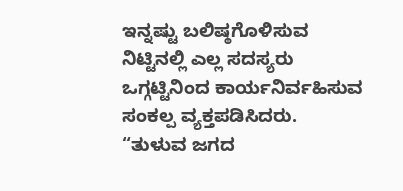ಇನ್ನಷ್ಟು ಬಲಿಷ್ಠಗೊಳಿಸುವ ನಿಟ್ಟಿನಲ್ಲಿ ಎಲ್ಲ ಸದಸ್ಯರು ಒಗ್ಗಟ್ಟಿನಿಂದ ಕಾರ್ಯನಿರ್ವಹಿಸುವ ಸಂಕಲ್ಪ ವ್ಯಕ್ತಪಡಿಸಿದರು.
“ತುಳುವ ಜಗದ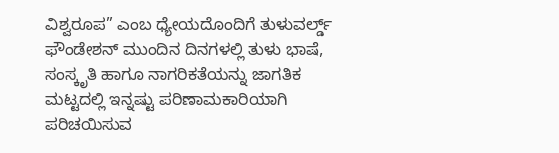ವಿಶ್ವರೂಪ” ಎಂಬ ಧ್ಯೇಯದೊಂದಿಗೆ ತುಳುವರ್ಲ್ಡ್ ಫೌಂಡೇಶನ್ ಮುಂದಿನ ದಿನಗಳಲ್ಲಿ ತುಳು ಭಾಷೆ, ಸಂಸ್ಕೃತಿ ಹಾಗೂ ನಾಗರಿಕತೆಯನ್ನು ಜಾಗತಿಕ ಮಟ್ಟದಲ್ಲಿ ಇನ್ನಷ್ಟು ಪರಿಣಾಮಕಾರಿಯಾಗಿ ಪರಿಚಯಿಸುವ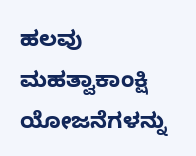ಹಲವು ಮಹತ್ವಾಕಾಂಕ್ಷಿ ಯೋಜನೆಗಳನ್ನು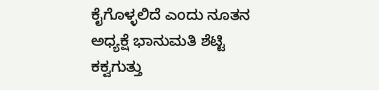ಕೈಗೊಳ್ಳಲಿದೆ ಎಂದು ನೂತನ ಅಧ್ಯಕ್ಷೆ ಭಾನುಮತಿ ಶೆಟ್ಟಿ ಕಕ್ವಗುತ್ತು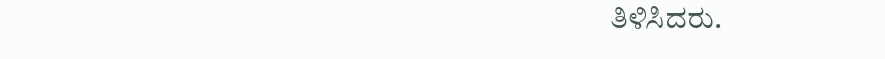ತಿಳಿಸಿದರು.